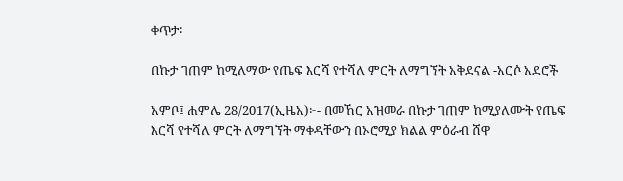ቀጥታ፡

በኩታ ገጠም ከሚለማው የጤፍ እርሻ የተሻለ ምርት ለማግኘት አቅደናል -አርሶ አደሮች

አምቦ፤ ሐምሌ 28/2017(ኢዜአ)፦- በመኸር አዝመራ በኩታ ገጠም ከሚያለሙት የጤፍ እርሻ የተሻለ ምርት ለማግኘት ማቀዳቸውን በኦሮሚያ ክልል ምዕራብ ሸዋ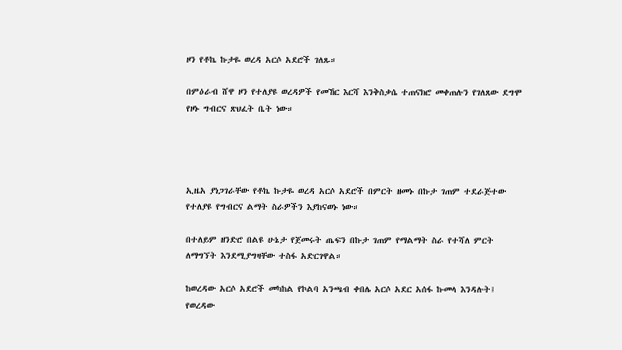ዞን የቶኬ ኩታዬ ወረዳ አርሶ አደሮች ገለጹ።

በምዕራብ ሸዋ ዞን የተለያዩ ወረዳዎች የመኸር እርሻ እንቅስቃሴ ተጠናክሮ መቀጠሉን የገለጸው ደግሞ የዞኑ ግብርና ጽህፈት ቤት ነው።




ኢዜአ ያነጋገራቸው የቶኬ ኩታዬ ወረዳ አርሶ አደሮች በምርት ዘመኑ በኩታ ገጠም ተደራጅተው የተለያዩ የግብርና ልማት ስራዎችን እያከናወኑ ነው።

በተለይም ዘንድሮ በልዩ ሁኔታ የጀመሩት ጤፍን በኩታ ገጠም የማልማት ስራ የተሻለ ምርት ለማግኘት እንደሚያግዛቸው ተስፋ አድርገዋል።

ከወረዳው አርሶ አደሮች መካከል የኮልባ አንጫብ ቀበሌ አርሶ አደር አሰፋ ኩመላ እንዳሉት፤ የወረዳው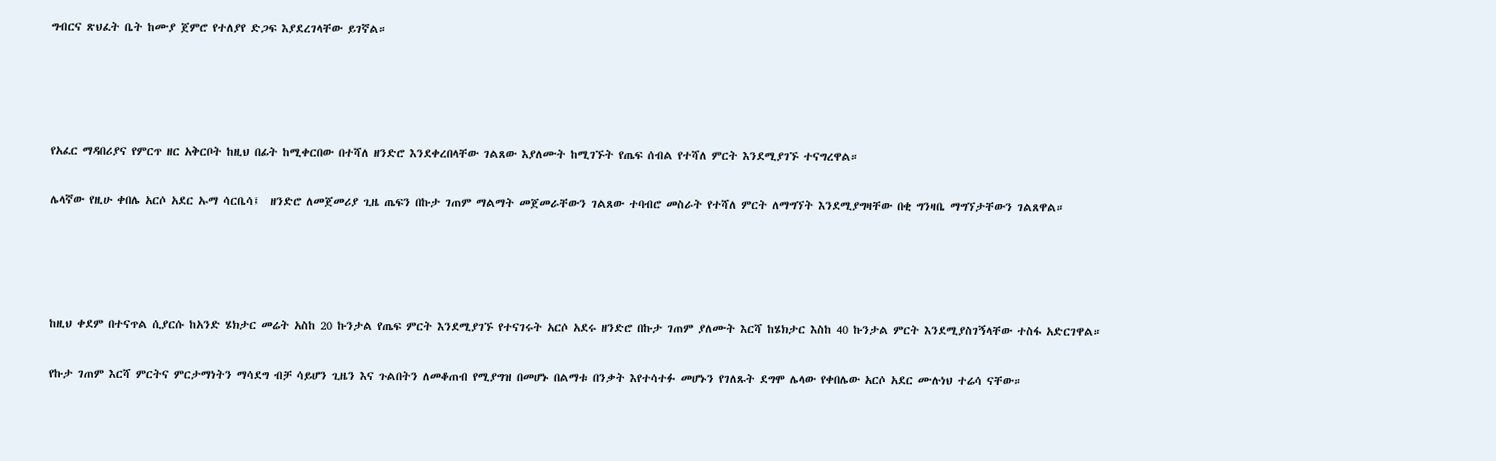ግብርና ጽህፈት ቤት ከሙያ ጀምሮ የተለያየ ድጋፍ እያደረገላቸው ይገኛል።




የአፈር ማዳበሪያና የምርጥ ዘር አቅርቦት ከዚህ በፊት ከሚቀርበው በተሻለ ዘንድሮ እንደቀረበላቸው ገልጸው እያለሙት ከሚገኙት የጤፍ ሰብል የተሻለ ምርት እንደሚያገኙ ተናግረዋል።

ሌላኛው የዚሁ ቀበሌ አርሶ አደር ኡማ ሳርቤሳ፤  ዘንድሮ ለመጀመሪያ ጊዜ ጤፍን በኩታ ገጠም ማልማት መጀመራቸውን ገልጸው ተባብሮ መስራት የተሻለ ምርት ለማግኘት እንደሚያግዛቸው በቂ ግንዛቤ ማግኘታቸውን ገልጸዋል።




ከዚህ ቀደም በተናጥል ሲያርሱ ከአንድ ሄክታር መሬት አስከ 20 ኩንታል የጤፍ ምርት እንደሚያገኙ የተናገሩት አርሶ አደሩ ዘንድሮ በኩታ ገጠም ያለሙት እርሻ ከሄክታር እስከ 40 ኩንታል ምርት እንደሚያስገኝላቸው ተስፋ አድርገዋል።

የኩታ ገጠም እርሻ ምርትና ምርታማነትን ማሳደግ ብቻ ሳይሆን ጊዜን እና ጉልበትን ለመቆጠብ የሚያግዝ በመሆኑ በልማቱ በንቃት እየተሳተፉ መሆኑን የገለጹት ደግሞ ሌላው የቀበሌው አርሶ አደር ሙሉነህ ተሬሳ ናቸው።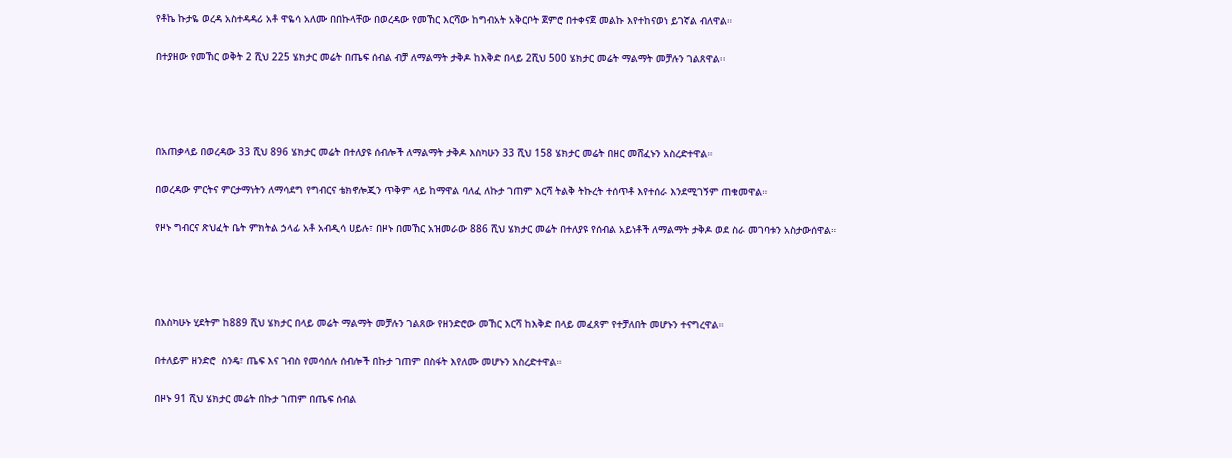የቶኬ ኩታዬ ወረዳ አስተዳዳሪ አቶ ዋዬሳ አለሙ በበኩላቸው በወረዳው የመኸር እርሻው ከግብአት አቅርቦት ጀምሮ በተቀናጀ መልኩ እየተከናወነ ይገኛል ብለዋል።

በተያዘው የመኸር ወቅት 2 ሺህ 225 ሄክታር መሬት በጤፍ ሰብል ብቻ ለማልማት ታቅዶ ከእቅድ በላይ 2ሺህ 500 ሄክታር መሬት ማልማት መቻሉን ገልጸዋል፡፡




በአጠቃላይ በወረዳው 33 ሺህ 896 ሄክታር መሬት በተለያዩ ሰብሎች ለማልማት ታቅዶ እስካሁን 33 ሺህ 158 ሄክታር መሬት በዘር መሸፈኑን አስረድተዋል።

በወረዳው ምርትና ምርታማነትን ለማሳደግ የግብርና ቴክኖሎጂን ጥቅም ላይ ከማዋል ባለፈ ለኩታ ገጠም እርሻ ትልቅ ትኩረት ተሰጥቶ እየተሰራ እንደሚገኝም ጠቁመዋል።

የዞኑ ግብርና ጽህፈት ቤት ምክትል ኃላፊ አቶ አብዲሳ ሀይሉ፣ በዞኑ በመኸር አዝመራው 886 ሺህ ሄክታር መሬት በተለያዩ የሰብል አይነቶች ለማልማት ታቅዶ ወደ ስራ መገባቱን አስታውሰዋል።




በእስካሁኑ ሂደትም ከ889 ሺህ ሄክታር በላይ መሬት ማልማት መቻሉን ገልጸው የዘንድሮው መኸር እርሻ ከእቅድ በላይ መፈጸም የተቻለበት መሆኑን ተናግረዋል።

በተለይም ዘንድሮ  ስንዴ፣ ጤፍ እና ገብስ የመሳሰሉ ሰብሎች በኩታ ገጠም በስፋት እየለሙ መሆኑን አስረድተዋል።

በዞኑ 91 ሺህ ሄክታር መሬት በኩታ ገጠም በጤፍ ሰብል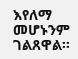እየለማ መሆኑንም ገልጸዋል።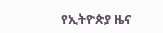የኢትዮጵያ ዜና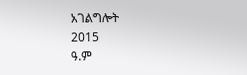አገልግሎት
2015
ዓ.ም